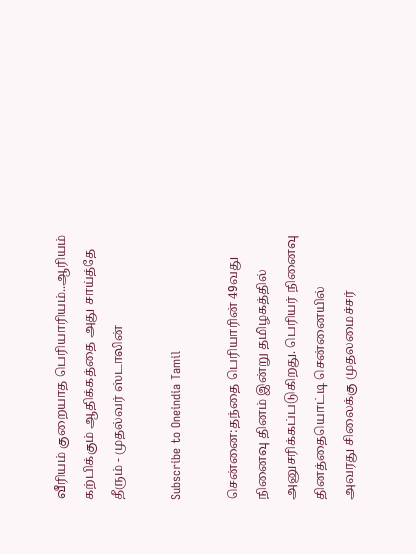வீரியம் குறையாத பெரியாரியம்..ஆரியம் கற்பிக்கும் ஆதிக்கத்தை அது சாய்த்தே தீரும் - முதல்வர் ஸ்டாலின்

Subscribe to Oneindia Tamil

சென்னை:தந்தை பெரியாரின் 49வது நினைவு தினம் இன்று தமிழகத்தில் அனுசரிக்கப்படுகிறது. பெரியர் நினைவு தினத்தையொட்டி சென்னையில் அவரது சிலைக்கு முதலமைச்சர்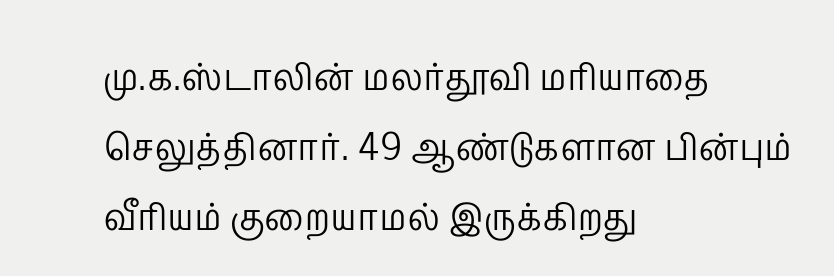மு.க.ஸ்டாலின் மலர்தூவி மரியாதை செலுத்தினார். 49 ஆண்டுகளான பின்பும் வீரியம் குறையாமல் இருக்கிறது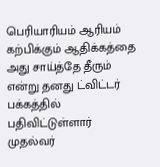பெரியாரியம் ஆரியம் கற்பிக்கும் ஆதிக்கத்தை அது சாய்த்தே தீரும் என்று தனது ட்விட்டர் பக்கத்தில் பதிவிட்டுள்ளார் முதல்வர்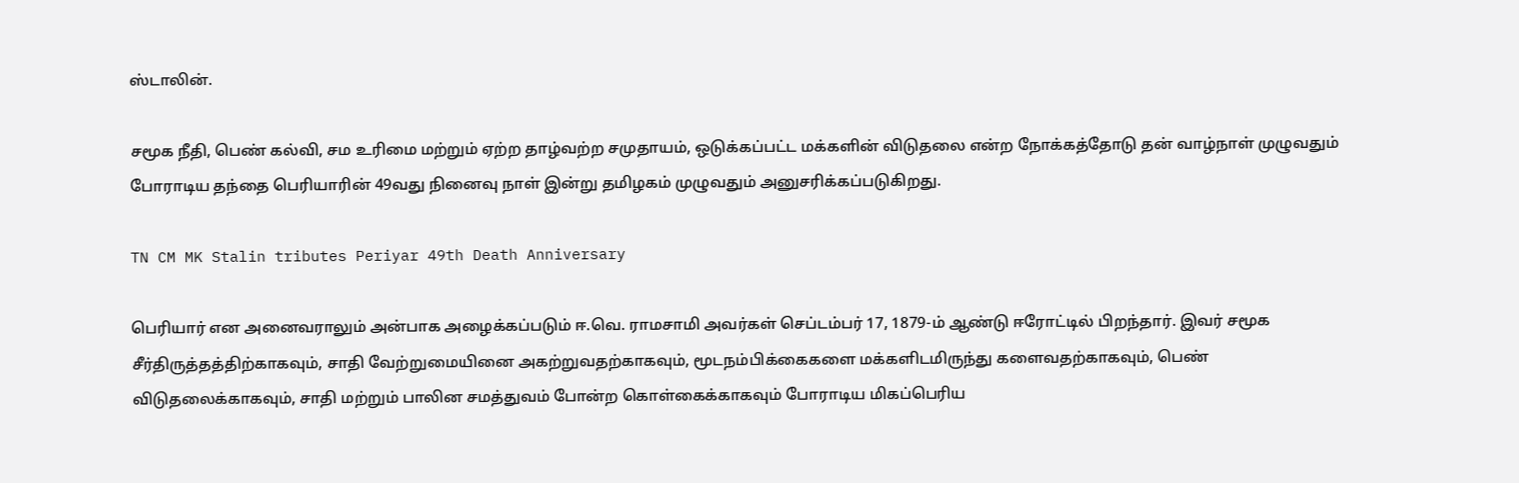ஸ்டாலின்.

சமூக நீதி, பெண் கல்வி, சம உரிமை மற்றும் ஏற்ற தாழ்வற்ற சமுதாயம், ஒடுக்கப்பட்ட மக்களின் விடுதலை என்ற நோக்கத்தோடு தன் வாழ்நாள் முழுவதும் போராடிய தந்தை பெரியாரின் 49வது நினைவு நாள் இன்று தமிழகம் முழுவதும் அனுசரிக்கப்படுகிறது.

TN CM MK Stalin tributes Periyar 49th Death Anniversary

பெரியார் என அனைவராலும் அன்பாக அழைக்கப்படும் ஈ.வெ. ராமசாமி அவர்கள் செப்டம்பர் 17, 1879-ம் ஆண்டு ஈரோட்டில் பிறந்தார். இவர் சமூக சீர்திருத்தத்திற்காகவும், சாதி வேற்றுமையினை அகற்றுவதற்காகவும், மூடநம்பிக்கைகளை மக்களிடமிருந்து களைவதற்காகவும், பெண் விடுதலைக்காகவும், சாதி மற்றும் பாலின சமத்துவம் போன்ற கொள்கைக்காகவும் போராடிய மிகப்பெரிய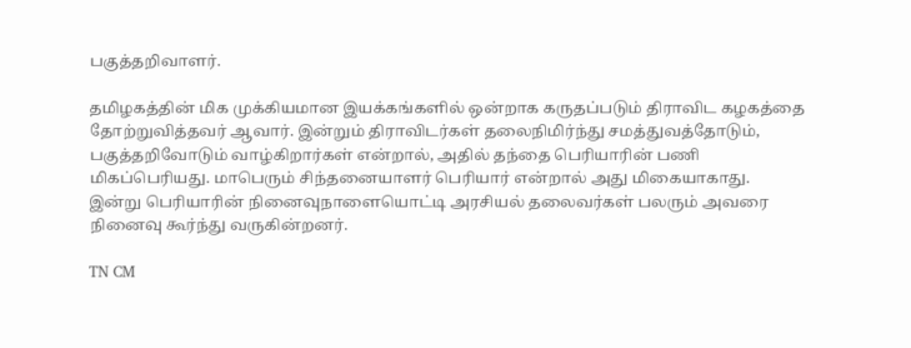பகுத்தறிவாளர்.

தமிழகத்தின் மிக முக்கியமான இயக்கங்களில் ஒன்றாக கருதப்படும் திராவிட கழகத்தை தோற்றுவித்தவர் ஆவார். இன்றும் திராவிடர்கள் தலைநிமிர்ந்து சமத்துவத்தோடும், பகுத்தறிவோடும் வாழ்கிறார்கள் என்றால், அதில் தந்தை பெரியாரின் பணி மிகப்பெரியது. மாபெரும் சிந்தனையாளர் பெரியார் என்றால் அது மிகையாகாது. இன்று பெரியாரின் நினைவுநாளையொட்டி அரசியல் தலைவர்கள் பலரும் அவரை நினைவு கூர்ந்து வருகின்றனர்.

TN CM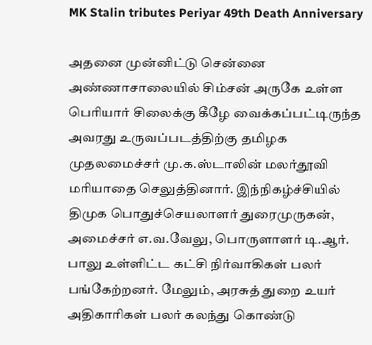MK Stalin tributes Periyar 49th Death Anniversary

அதனை முன்னிட்டு சென்னை அண்ணாசாலையில் சிம்சன் அருகே உள்ள பெரியார் சிலைக்கு கீழே வைக்கப்பட்டிருந்த அவரது உருவப்படத்திற்கு தமிழக முதலமைச்சர் மு.க.ஸ்டாலின் மலர்தூவி மரியாதை செலுத்தினார். இந்நிகழ்ச்சியில் திமுக பொதுச்செயலாளர் துரைமுருகன், அமைச்சர் எ.வ.வேலு, பொருளாளர் டி.ஆர். பாலு உள்ளிட்ட கட்சி நிர்வாகிகள் பலர் பங்கேற்றனர். மேலும், அரசுத் துறை உயர் அதிகாரிகள் பலர் கலந்து கொண்டு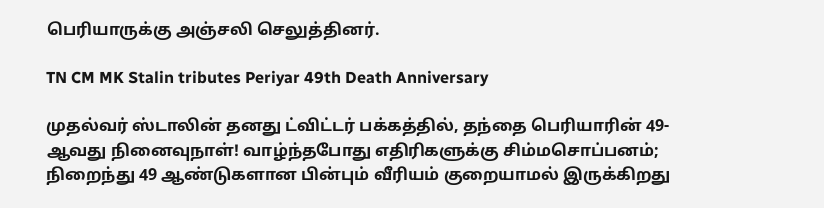பெரியாருக்கு அஞ்சலி செலுத்தினர்.

TN CM MK Stalin tributes Periyar 49th Death Anniversary

முதல்வர் ஸ்டாலின் தனது ட்விட்டர் பக்கத்தில், தந்தை பெரியாரின் 49-ஆவது நினைவுநாள்! வாழ்ந்தபோது எதிரிகளுக்கு சிம்மசொப்பனம்; நிறைந்து 49 ஆண்டுகளான பின்பும் வீரியம் குறையாமல் இருக்கிறது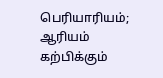பெரியாரியம்;
ஆரியம் கற்பிக்கும்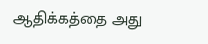ஆதிக்கத்தை அது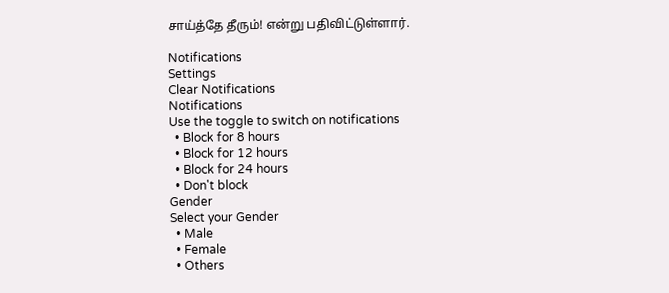சாய்த்தே தீரும்! என்று பதிவிட்டுள்ளார்.

Notifications
Settings
Clear Notifications
Notifications
Use the toggle to switch on notifications
  • Block for 8 hours
  • Block for 12 hours
  • Block for 24 hours
  • Don't block
Gender
Select your Gender
  • Male
  • Female
  • Others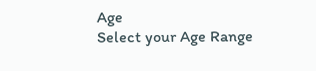Age
Select your Age Range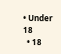• Under 18
  • 18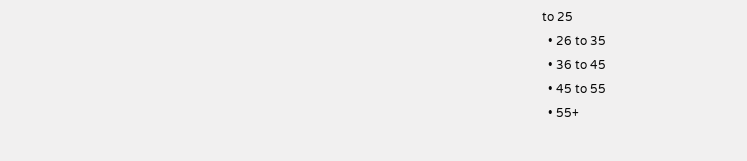to 25
  • 26 to 35
  • 36 to 45
  • 45 to 55
  • 55+